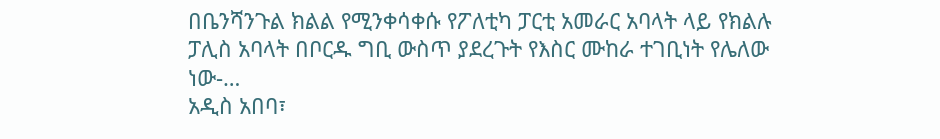በቤንሻንጉል ክልል የሚንቀሳቀሱ የፖለቲካ ፓርቲ አመራር አባላት ላይ የክልሉ ፓሊስ አባላት በቦርዱ ግቢ ውስጥ ያደረጉት የእስር ሙከራ ተገቢነት የሌለው ነው-…
አዲስ አበባ፣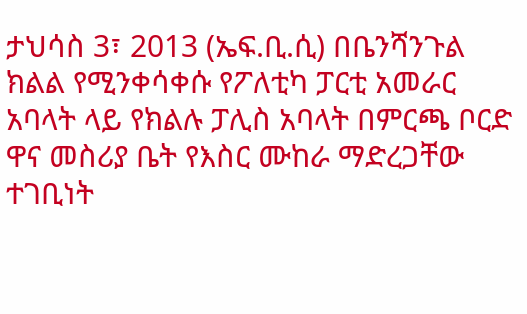ታህሳስ 3፣ 2013 (ኤፍ.ቢ.ሲ) በቤንሻንጉል ክልል የሚንቀሳቀሱ የፖለቲካ ፓርቲ አመራር አባላት ላይ የክልሉ ፓሊስ አባላት በምርጫ ቦርድ ዋና መስሪያ ቤት የእስር ሙከራ ማድረጋቸው ተገቢነት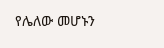የሌለው መሆኑን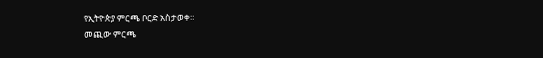የኢትዮጵያ ምርጫ ቦርድ አስታወቀ።
መጪው ምርጫ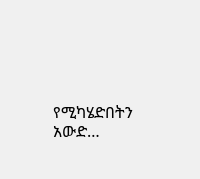የሚካሄድበትን አውድ…